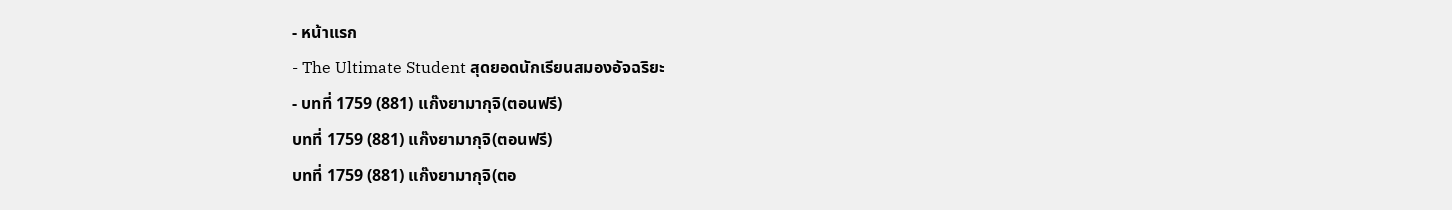- หน้าแรก
- The Ultimate Student สุดยอดนักเรียนสมองอัจฉริยะ
- บทที่ 1759 (881) แก๊งยามากุจิ(ตอนฟรี)
บทที่ 1759 (881) แก๊งยามากุจิ(ตอนฟรี)
บทที่ 1759 (881) แก๊งยามากุจิ(ตอ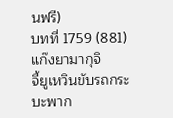นฟรี)
บทที่ 1759 (881) แก๊งยามากุจิ
จี้ยูเหวินขับรถกระบะพาก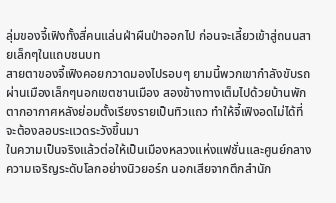ลุ่มของจี้เฟิงทั้งสี่คนแล่นฝ่าผืนป่าออกไป ก่อนจะเลี้ยวเข้าสู่ถนนสายเล็กๆในแถบชนบท
สายตาของจี้เฟิงคอยกวาดมองไปรอบๆ ยามนี้พวกเขากำลังขับรถผ่านเมืองเล็กๆนอกเขตชานเมือง สองข้างทางเต็มไปด้วยบ้านพักตากอากาศหลังย่อมตั้งเรียงรายเป็นทิวแถว ทำให้จี้เฟิงอดไม่ได้ที่จะต้องลอบระแวดระวังขึ้นมา
ในความเป็นจริงแล้วต่อให้เป็นเมืองหลวงแห่งแฟชั่นและศูนย์กลางความเจริญระดับโลกอย่างนิวยอร์ก นอกเสียจากตึกสำนัก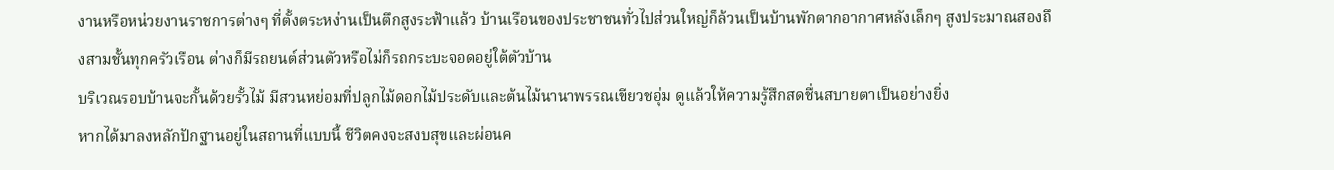งานหรือหน่วยงานราชการต่างๆ ที่ตั้งตระหง่านเป็นตึกสูงระฟ้าแล้ว บ้านเรือนของประชาชนทั่วไปส่วนใหญ่ก็ล้วนเป็นบ้านพักตากอากาศหลังเล็กๆ สูงประมาณสองถึงสามชั้นทุกครัวเรือน ต่างก็มีรถยนต์ส่วนตัวหรือไม่ก็รถกระบะจอดอยู่ใต้ตัวบ้าน
บริเวณรอบบ้านจะกั้นด้วยรั้วไม้ มีสวนหย่อมที่ปลูกไม้ดอกไม้ประดับและต้นไม้นานาพรรณเขียวชอุ่ม ดูแล้วให้ความรู้สึกสดชื่นสบายตาเป็นอย่างยิ่ง
หากได้มาลงหลักปักฐานอยู่ในสถานที่แบบนี้ ชีวิตคงจะสงบสุขและผ่อนค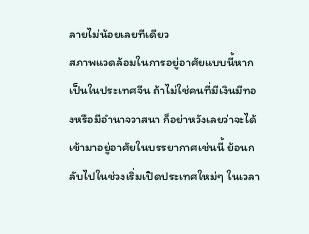ลายไม่น้อยเลยทีเดียว
สภาพแวดล้อมในการอยู่อาศัยแบบนี้หากเป็นในประเทศจีน ถ้าไม่ใช่คนที่มีเงินมีทองหรือมีอำนาจวาสนา ก็อย่าหวังเลยว่าจะได้เข้ามาอยู่อาศัยในบรรยากาศเช่นนี้ ย้อนกลับไปในช่วงเริ่มเปิดประเทศใหม่ๆ ในเวลา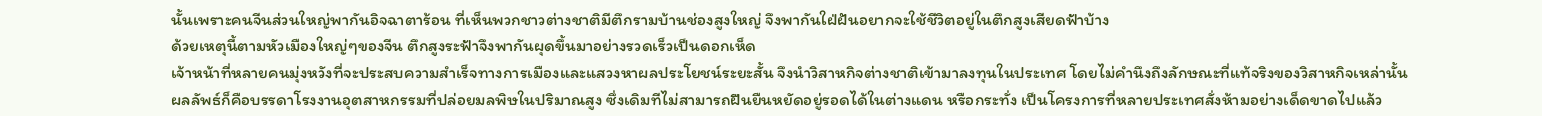นั้นเพราะคนจีนส่วนใหญ่พากันอิจฉาตาร้อน ที่เห็นพวกชาวต่างชาติมีตึกรามบ้านช่องสูงใหญ่ จึงพากันใฝ่ฝันอยากจะใช้ชีวิตอยู่ในตึกสูงเสียดฟ้าบ้าง
ด้วยเหตุนี้ตามหัวเมืองใหญ่ๆของจีน ตึกสูงระฟ้าจึงพากันผุดขึ้นมาอย่างรวดเร็วเป็นดอกเห็ด
เจ้าหน้าที่หลายคนมุ่งหวังที่จะประสบความสำเร็จทางการเมืองและแสวงหาผลประโยชน์ระยะสั้น จึงนำวิสาหกิจต่างชาติเข้ามาลงทุนในประเทศ โดยไม่คำนึงถึงลักษณะที่แท้จริงของวิสาหกิจเหล่านั้น
ผลลัพธ์ก็คือบรรดาโรงงานอุตสาหกรรมที่ปล่อยมลพิษในปริมาณสูง ซึ่งเดิมทีไม่สามารถฝืนยืนหยัดอยู่รอดได้ในต่างแดน หรือกระทั่ง เป็นโครงการที่หลายประเทศสั่งห้ามอย่างเด็ดขาดไปแล้ว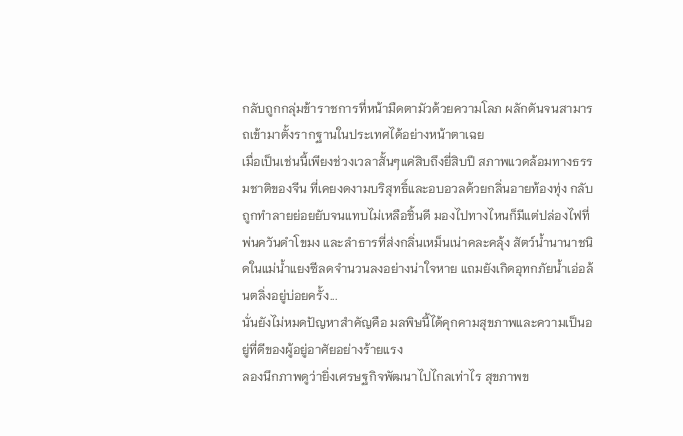กลับถูกกลุ่มข้าราชการที่หน้ามืดตามัวด้วยความโลภ ผลักดันจนสามารถเข้ามาตั้งรากฐานในประเทศได้อย่างหน้าตาเฉย
เมื่อเป็นเช่นนี้เพียงช่วงเวลาสั้นๆแค่สิบถึงยี่สิบปี สภาพแวดล้อมทางธรรมชาติของจีน ที่เคยงดงามบริสุทธิ์และอบอวลด้วยกลิ่นอายท้องทุ่ง กลับถูกทำลายย่อยยับจนแทบไม่เหลือชิ้นดี มองไปทางไหนก็มีแต่ปล่องไฟที่พ่นควันดำโขมง และลำธารที่ส่งกลิ่นเหม็นเน่าคละคลุ้ง สัตว์น้ำนานาชนิดในแม่น้ำแยงซีลดจำนวนลงอย่างน่าใจหาย แถมยังเกิดอุทกภัยน้ำเอ่อล้นตลิ่งอยู่บ่อยครั้ง...
นั่นยังไม่หมดปัญหาสำคัญคือ มลพิษนี้ได้คุกคามสุขภาพและความเป็นอยู่ที่ดีของผู้อยู่อาศัยอย่างร้ายแรง
ลองนึกภาพดูว่ายิ่งเศรษฐกิจพัฒนาไปไกลเท่าไร สุขภาพข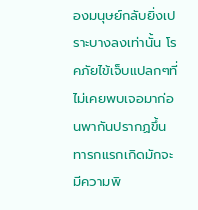องมนุษย์กลับยิ่งเปราะบางลงเท่านั้น โรคภัยไข้เจ็บแปลกๆที่ไม่เคยพบเจอมาก่อนพากันปรากฏขึ้น ทารกแรกเกิดมักจะมีความพิ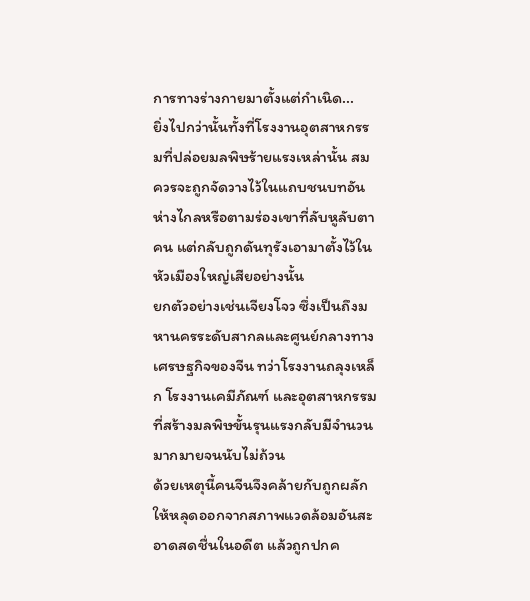การทางร่างกายมาตั้งแต่กำเนิด...
ยิ่งไปกว่านั้นทั้งที่โรงงานอุตสาหกรรมที่ปล่อยมลพิษร้ายแรงเหล่านั้น สมควรจะถูกจัดวางไว้ในแถบชนบทอันห่างไกลหรือตามร่องเขาที่ลับหูลับตาคน แต่กลับถูกดันทุรังเอามาตั้งไว้ในหัวเมืองใหญ่เสียอย่างนั้น
ยกตัวอย่างเช่นเจียงโจว ซึ่งเป็นถึงมหานครระดับสากลและศูนย์กลางทางเศรษฐกิจของจีน ทว่าโรงงานถลุงเหล็ก โรงงานเคมีภัณฑ์ และอุตสาหกรรมที่สร้างมลพิษขั้นรุนแรงกลับมีจำนวนมากมายจนนับไม่ถ้วน
ด้วยเหตุนี้คนจีนจึงคล้ายกับถูกผลักให้หลุดออกจากสภาพแวดล้อมอันสะอาดสดชื่นในอดีต แล้วถูกปกค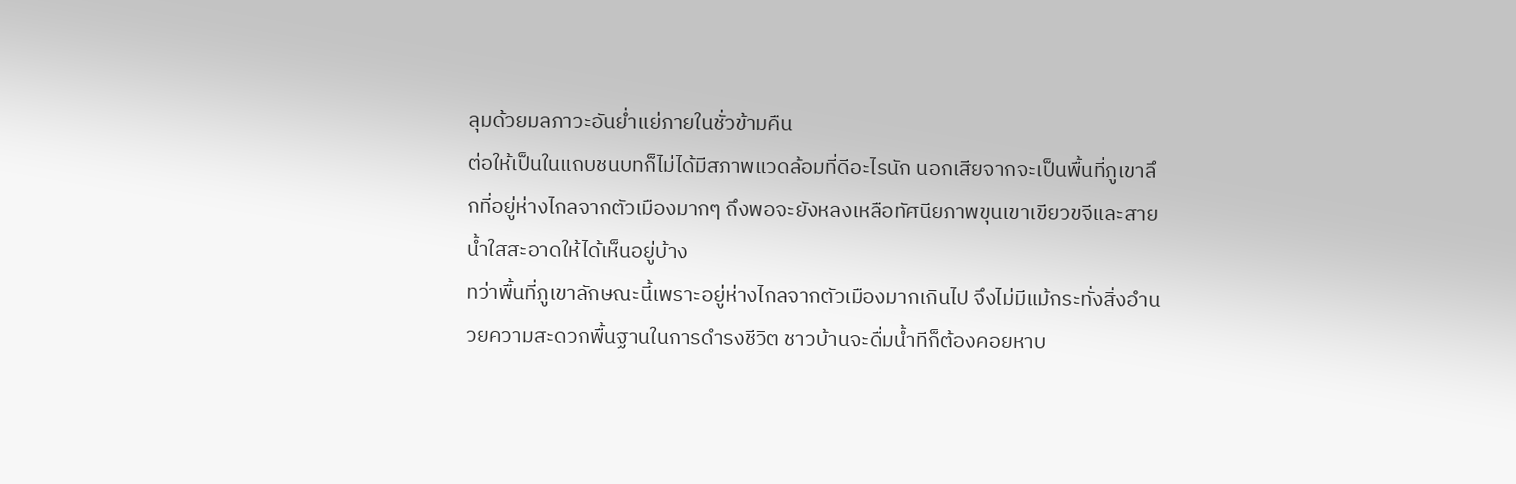ลุมด้วยมลภาวะอันย่ำแย่ภายในชั่วข้ามคืน
ต่อให้เป็นในแถบชนบทก็ไม่ได้มีสภาพแวดล้อมที่ดีอะไรนัก นอกเสียจากจะเป็นพื้นที่ภูเขาลึกที่อยู่ห่างไกลจากตัวเมืองมากๆ ถึงพอจะยังหลงเหลือทัศนียภาพขุนเขาเขียวขจีและสายน้ำใสสะอาดให้ได้เห็นอยู่บ้าง
ทว่าพื้นที่ภูเขาลักษณะนี้เพราะอยู่ห่างไกลจากตัวเมืองมากเกินไป จึงไม่มีแม้กระทั่งสิ่งอำนวยความสะดวกพื้นฐานในการดำรงชีวิต ชาวบ้านจะดื่มน้ำทีก็ต้องคอยหาบ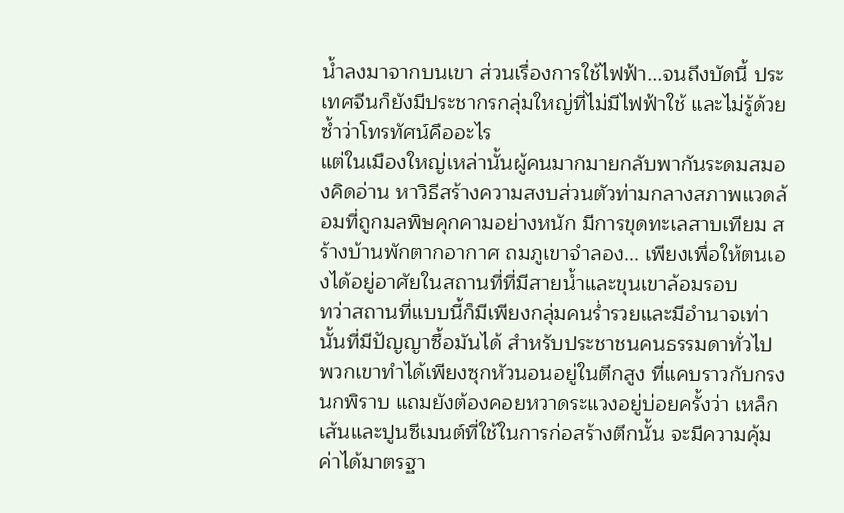น้ำลงมาจากบนเขา ส่วนเรื่องการใช้ไฟฟ้า...จนถึงบัดนี้ ประเทศจีนก็ยังมีประชากรกลุ่มใหญ่ที่ไม่มีไฟฟ้าใช้ และไม่รู้ด้วยซ้ำว่าโทรทัศน์คืออะไร
แต่ในเมืองใหญ่เหล่านั้นผู้คนมากมายกลับพากันระดมสมองคิดอ่าน หาวิธีสร้างความสงบส่วนตัวท่ามกลางสภาพแวดล้อมที่ถูกมลพิษคุกคามอย่างหนัก มีการขุดทะเลสาบเทียม สร้างบ้านพักตากอากาศ ถมภูเขาจำลอง... เพียงเพื่อให้ตนเองได้อยู่อาศัยในสถานที่ที่มีสายน้ำและขุนเขาล้อมรอบ
ทว่าสถานที่แบบนี้ก็มีเพียงกลุ่มคนร่ำรวยและมีอำนาจเท่านั้นที่มีปัญญาซื้อมันได้ สำหรับประชาชนคนธรรมดาทั่วไป พวกเขาทำได้เพียงซุกหัวนอนอยู่ในตึกสูง ที่แคบราวกับกรงนกพิราบ แถมยังต้องคอยหวาดระแวงอยู่บ่อยครั้งว่า เหล็กเส้นและปูนซีเมนต์ที่ใช้ในการก่อสร้างตึกนั้น จะมีความคุ้มค่าได้มาตรฐา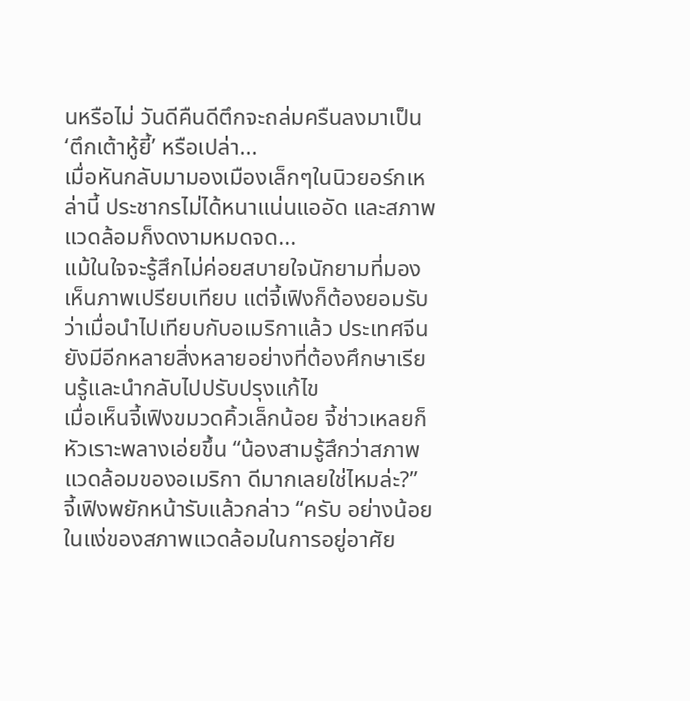นหรือไม่ วันดีคืนดีตึกจะถล่มครืนลงมาเป็น ‘ตึกเต้าหู้ยี้’ หรือเปล่า...
เมื่อหันกลับมามองเมืองเล็กๆในนิวยอร์กเหล่านี้ ประชากรไม่ได้หนาแน่นแออัด และสภาพแวดล้อมก็งดงามหมดจด...
แม้ในใจจะรู้สึกไม่ค่อยสบายใจนักยามที่มองเห็นภาพเปรียบเทียบ แต่จี้เฟิงก็ต้องยอมรับว่าเมื่อนำไปเทียบกับอเมริกาแล้ว ประเทศจีนยังมีอีกหลายสิ่งหลายอย่างที่ต้องศึกษาเรียนรู้และนำกลับไปปรับปรุงแก้ไข
เมื่อเห็นจี้เฟิงขมวดคิ้วเล็กน้อย จี้ช่าวเหลยก็หัวเราะพลางเอ่ยขึ้น “น้องสามรู้สึกว่าสภาพแวดล้อมของอเมริกา ดีมากเลยใช่ไหมล่ะ?”
จี้เฟิงพยักหน้ารับแล้วกล่าว “ครับ อย่างน้อยในแง่ของสภาพแวดล้อมในการอยู่อาศัย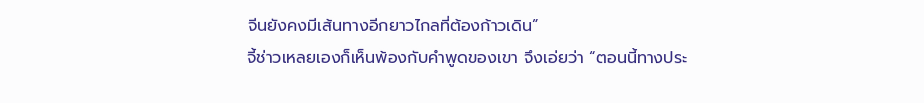จีนยังคงมีเส้นทางอีกยาวไกลที่ต้องก้าวเดิน”
จี้ช่าวเหลยเองก็เห็นพ้องกับคำพูดของเขา จึงเอ่ยว่า “ตอนนี้ทางประ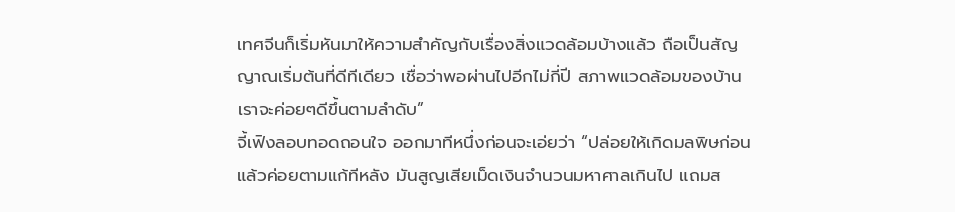เทศจีนก็เริ่มหันมาให้ความสำคัญกับเรื่องสิ่งแวดล้อมบ้างแล้ว ถือเป็นสัญญาณเริ่มต้นที่ดีทีเดียว เชื่อว่าพอผ่านไปอีกไม่กี่ปี สภาพแวดล้อมของบ้านเราจะค่อยๆดีขึ้นตามลำดับ”
จี้เฟิงลอบทอดถอนใจ ออกมาทีหนึ่งก่อนจะเอ่ยว่า “ปล่อยให้เกิดมลพิษก่อนแล้วค่อยตามแก้ทีหลัง มันสูญเสียเม็ดเงินจำนวนมหาศาลเกินไป แถมส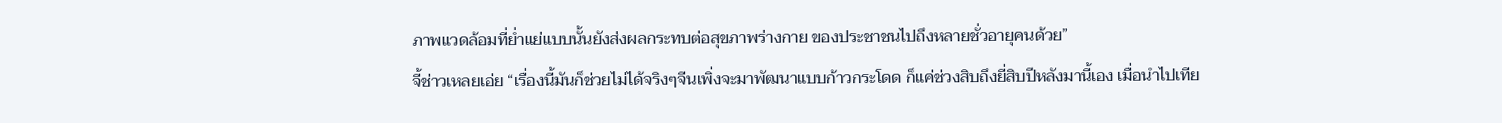ภาพแวดล้อมที่ย่ำแย่แบบนั้นยังส่งผลกระทบต่อสุขภาพร่างกาย ของประชาชนไปถึงหลายชั่วอายุคนด้วย”
จี้ช่าวเหลยเอ่ย “เรื่องนี้มันก็ช่วยไม่ได้จริงๆจีนเพิ่งจะมาพัฒนาแบบก้าวกระโดด ก็แค่ช่วงสิบถึงยี่สิบปีหลังมานี้เอง เมื่อนำไปเทีย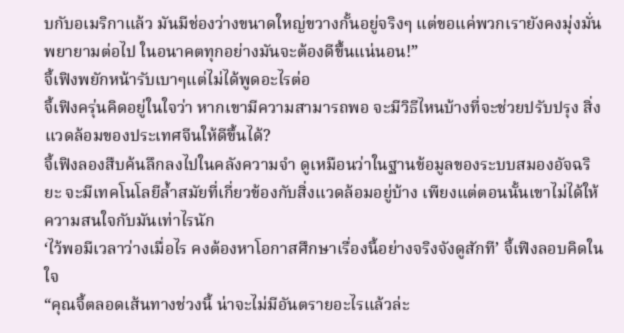บกับอเมริกาแล้ว มันมีช่องว่างขนาดใหญ่ขวางกั้นอยู่จริงๆ แต่ขอแค่พวกเรายังคงมุ่งมั่นพยายามต่อไป ในอนาคตทุกอย่างมันจะต้องดีขึ้นแน่นอน!”
จี้เฟิงพยักหน้ารับเบาๆแต่ไม่ได้พูดอะไรต่อ
จี้เฟิงครุ่นคิดอยู่ในใจว่า หากเขามีความสามารถพอ จะมีวิธีไหนบ้างที่จะช่วยปรับปรุง สิ่งแวดล้อมของประเทศจีนให้ดีขึ้นได้?
จี้เฟิงลองสืบค้นลึกลงไปในคลังความจำ ดูเหมือนว่าในฐานข้อมูลของระบบสมองอัจฉริยะ จะมีเทคโนโลยีล้ำสมัยที่เกี่ยวข้องกับสิ่งแวดล้อมอยู่บ้าง เพียงแต่ตอนนั้นเขาไม่ได้ให้ความสนใจกับมันเท่าไรนัก
‘ไว้พอมีเวลาว่างเมื่อไร คงต้องหาโอกาสศึกษาเรื่องนี้อย่างจริงจังดูสักที’ จี้เฟิงลอบคิดในใจ
“คุณจี้ตลอดเส้นทางช่วงนี้ น่าจะไม่มีอันตรายอะไรแล้วล่ะ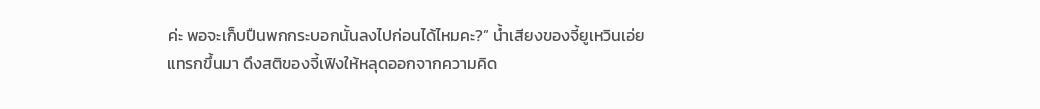ค่ะ พอจะเก็บปืนพกกระบอกนั้นลงไปก่อนได้ไหมคะ?” น้ำเสียงของจี้ยูเหวินเอ่ยแทรกขึ้นมา ดึงสติของจี้เฟิงให้หลุดออกจากความคิด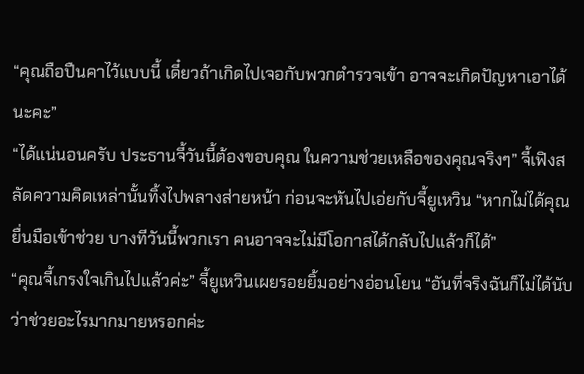“คุณถือปืนคาไว้แบบนี้ เดี๋ยวถ้าเกิดไปเจอกับพวกตำรวจเข้า อาจจะเกิดปัญหาเอาได้นะคะ”
“ได้แน่นอนครับ ประธานจี้วันนี้ต้องขอบคุณ ในความช่วยเหลือของคุณจริงๆ” จี้เฟิงสลัดความคิดเหล่านั้นทิ้งไปพลางส่ายหน้า ก่อนจะหันไปเอ่ยกับจี้ยูเหวิน “หากไม่ได้คุณยื่นมือเข้าช่วย บางทีวันนี้พวกเรา คนอาจจะไม่มีโอกาสได้กลับไปแล้วก็ได้”
“คุณจี้เกรงใจเกินไปแล้วค่ะ” จี้ยูเหวินเผยรอยยิ้มอย่างอ่อนโยน “อันที่จริงฉันก็ไม่ได้นับว่าช่วยอะไรมากมายหรอกค่ะ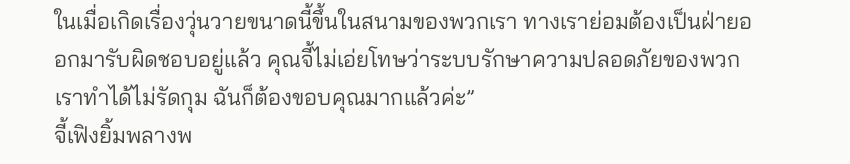ในเมื่อเกิดเรื่องวุ่นวายขนาดนี้ขึ้นในสนามของพวกเรา ทางเราย่อมต้องเป็นฝ่ายออกมารับผิดชอบอยู่แล้ว คุณจี้ไม่เอ่ยโทษว่าระบบรักษาความปลอดภัยของพวกเราทำได้ไม่รัดกุม ฉันก็ต้องขอบคุณมากแล้วค่ะ”
จี้เฟิงยิ้มพลางพ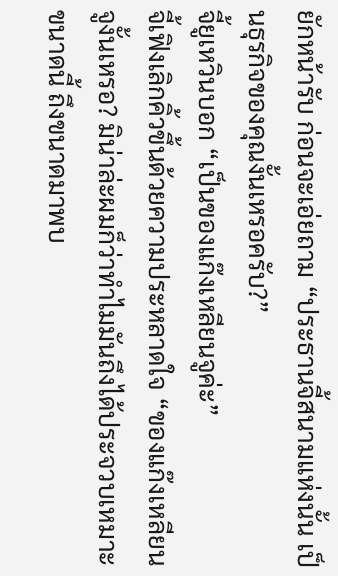ยักหน้ารับ ก่อนจะเอ่ยถาม “ประธานจี้สนามแห่งนั้น เป็นธุรกิจของคุณงั้นเหรอครับ?”
จี้ยูเหวินบอก “เป็นของแก๊งเหลียนจูค่ะ”
จี้เฟิงเลิกคิ้วขึ้นด้วยความประหลาดใจ “ของแก๊งเหลียนจูงั้นเหรอ? มิน่าล่ะผมก็ว่าทำไมมันถึงได้ประจวบเหมาะขนาดนี้ ถึงขนาดมาพบ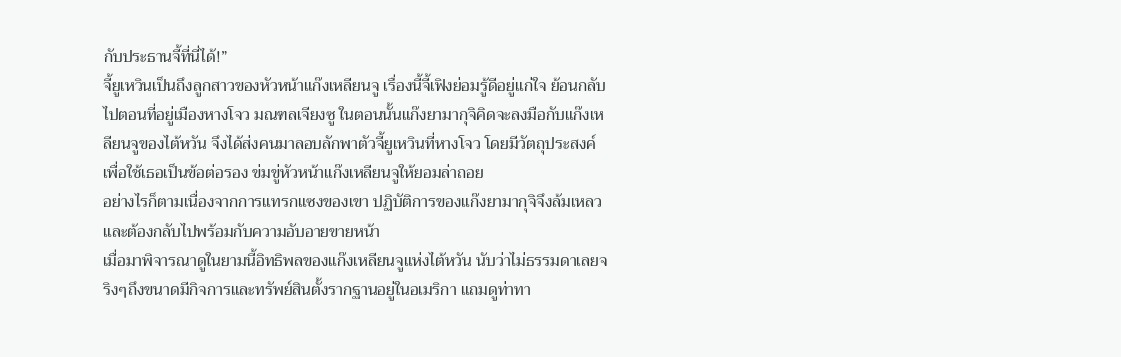กับประธานจี้ที่นี่ได้!”
จี้ยูเหวินเป็นถึงลูกสาวของหัวหน้าแก๊งเหลียนจู เรื่องนี้จี้เฟิงย่อมรู้ดีอยู่แก่ใจ ย้อนกลับไปตอนที่อยู่เมืองหางโจว มณฑลเจียงซู ในตอนนั้นแก๊งยามากุจิคิดจะลงมือกับแก๊งเหลียนจูของไต้หวัน จึงได้ส่งคนมาลอบลักพาตัวจี้ยูเหวินที่หางโจว โดยมีวัตถุประสงค์เพื่อใช้เธอเป็นข้อต่อรอง ข่มขู่หัวหน้าแก๊งเหลียนจูให้ยอมล่าถอย
อย่างไรก็ตามเนื่องจากการแทรกแซงของเขา ปฏิบัติการของแก๊งยามากุจิจึงล้มเหลว และต้องกลับไปพร้อมกับความอับอายขายหน้า
เมื่อมาพิจารณาดูในยามนี้อิทธิพลของแก๊งเหลียนจูแห่งไต้หวัน นับว่าไม่ธรรมดาเลยจริงๆถึงขนาดมีกิจการและทรัพย์สินตั้งรากฐานอยู่ในอเมริกา แถมดูท่าทา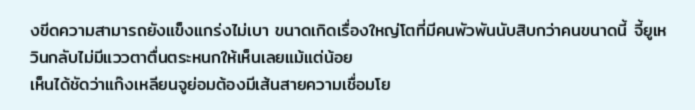งขีดความสามารถยังแข็งแกร่งไม่เบา ขนาดเกิดเรื่องใหญ่โตที่มีคนพัวพันนับสิบกว่าคนขนาดนี้ จี้ยูเหวินกลับไม่มีแววตาตื่นตระหนกให้เห็นเลยแม้แต่น้อย
เห็นได้ชัดว่าแก๊งเหลียนจูย่อมต้องมีเส้นสายความเชื่อมโย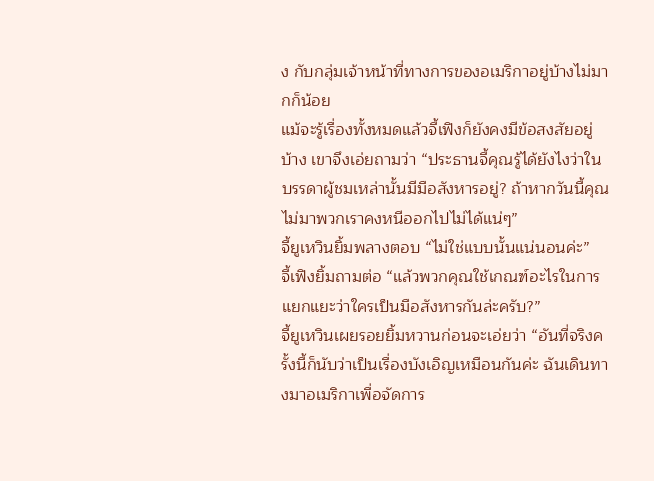ง กับกลุ่มเจ้าหน้าที่ทางการของอเมริกาอยู่บ้างไม่มากก็น้อย
แม้จะรู้เรื่องทั้งหมดแล้วจี้เฟิงก็ยังคงมีข้อสงสัยอยู่บ้าง เขาจึงเอ่ยถามว่า “ประธานจี้คุณรู้ได้ยังไงว่าในบรรดาผู้ชมเหล่านั้นมีมือสังหารอยู่? ถ้าหากวันนี้คุณไม่มาพวกเราคงหนีออกไปไม่ได้แน่ๆ”
จี้ยูเหวินยิ้มพลางตอบ “ไม่ใช่แบบนั้นแน่นอนค่ะ”
จี้เฟิงยิ้มถามต่อ “แล้วพวกคุณใช้เกณฑ์อะไรในการแยกแยะว่าใครเป็นมือสังหารกันล่ะครับ?”
จี้ยูเหวินเผยรอยยิ้มหวานก่อนจะเอ่ยว่า “อันที่จริงครั้งนี้ก็นับว่าเป็นเรื่องบังเอิญเหมือนกันค่ะ ฉันเดินทางมาอเมริกาเพื่อจัดการ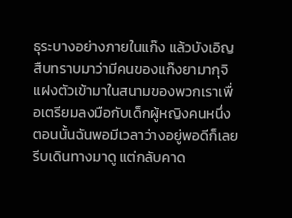ธุระบางอย่างภายในแก๊ง แล้วบังเอิญสืบทราบมาว่ามีคนของแก๊งยามากุจิ แฝงตัวเข้ามาในสนามของพวกเราเพื่อเตรียมลงมือกับเด็กผู้หญิงคนหนึ่ง ตอนนั้นฉันพอมีเวลาว่างอยู่พอดีก็เลยรีบเดินทางมาดู แต่กลับคาด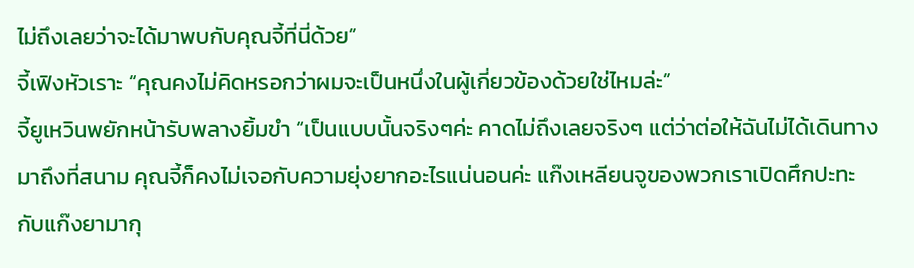ไม่ถึงเลยว่าจะได้มาพบกับคุณจี้ที่นี่ด้วย”
จี้เฟิงหัวเราะ “คุณคงไม่คิดหรอกว่าผมจะเป็นหนึ่งในผู้เกี่ยวข้องด้วยใช่ไหมล่ะ”
จี้ยูเหวินพยักหน้ารับพลางยิ้มขำ “เป็นแบบนั้นจริงๆค่ะ คาดไม่ถึงเลยจริงๆ แต่ว่าต่อให้ฉันไม่ได้เดินทางมาถึงที่สนาม คุณจี้ก็คงไม่เจอกับความยุ่งยากอะไรแน่นอนค่ะ แก๊งเหลียนจูของพวกเราเปิดศึกปะทะกับแก๊งยามากุ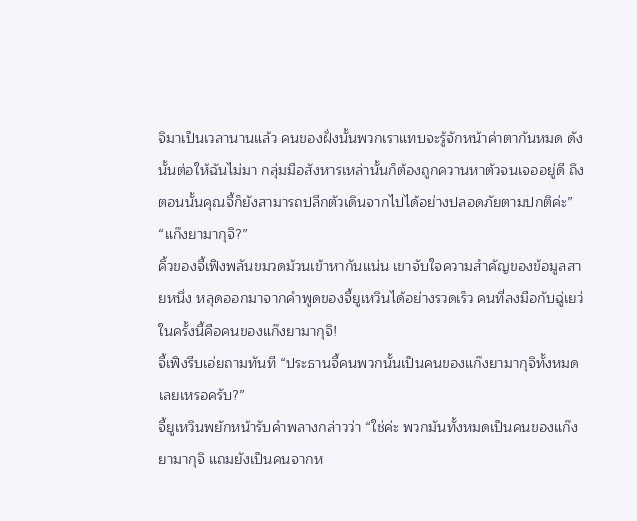จิมาเป็นเวลานานแล้ว คนของฝั่งนั้นพวกเราแทบจะรู้จักหน้าค่าตากันหมด ดังนั้นต่อให้ฉันไม่มา กลุ่มมือสังหารเหล่านั้นก็ต้องถูกควานหาตัวจนเจออยู่ดี ถึงตอนนั้นคุณจี้ก็ยังสามารถปลีกตัวเดินจากไปได้อย่างปลอดภัยตามปกติค่ะ”
“แก๊งยามากุจิ?”
คิ้วของจี้เฟิงพลันขมวดม้วนเข้าหากันแน่น เขาจับใจความสำคัญของข้อมูลสายหนึ่ง หลุดออกมาจากคำพูดของจี้ยูเหวินได้อย่างรวดเร็ว คนที่ลงมือกับฉู่เยว่ในครั้งนี้คือคนของแก๊งยามากุจิ!
จี้เฟิงรีบเอ่ยถามทันที “ประธานจี้คนพวกนั้นเป็นคนของแก๊งยามากุจิทั้งหมดเลยเหรอครับ?”
จี้ยูเหวินพยักหน้ารับคำพลางกล่าวว่า “ใช่ค่ะ พวกมันทั้งหมดเป็นคนของแก๊งยามากุจิ แถมยังเป็นคนจากห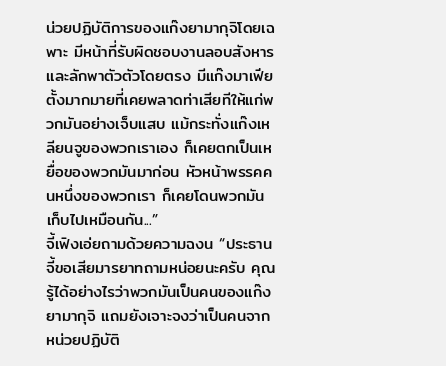น่วยปฏิบัติการของแก๊งยามากุจิโดยเฉพาะ มีหน้าที่รับผิดชอบงานลอบสังหารและลักพาตัวตัวโดยตรง มีแก๊งมาเฟียตั้งมากมายที่เคยพลาดท่าเสียทีให้แก่พวกมันอย่างเจ็บแสบ แม้กระทั่งแก๊งเหลียนจูของพวกเราเอง ก็เคยตกเป็นเหยื่อของพวกมันมาก่อน หัวหน้าพรรคคนหนึ่งของพวกเรา ก็เคยโดนพวกมันเก็บไปเหมือนกัน...”
จี้เฟิงเอ่ยถามด้วยความฉงน “ประธานจี้ขอเสียมารยาทถามหน่อยนะครับ คุณรู้ได้อย่างไรว่าพวกมันเป็นคนของแก๊งยามากุจิ แถมยังเจาะจงว่าเป็นคนจากหน่วยปฏิบัติ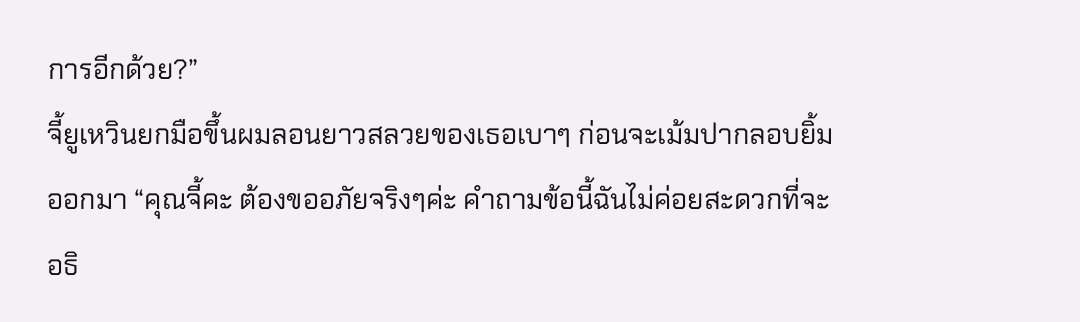การอีกด้วย?”
จี้ยูเหวินยกมือขึ้นผมลอนยาวสลวยของเธอเบาๆ ก่อนจะเม้มปากลอบยิ้มออกมา “คุณจี้คะ ต้องขออภัยจริงๆค่ะ คำถามข้อนี้ฉันไม่ค่อยสะดวกที่จะอธิ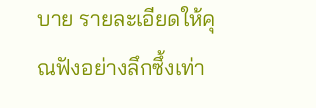บาย รายละเอียดให้คุณฟังอย่างลึกซึ้งเท่า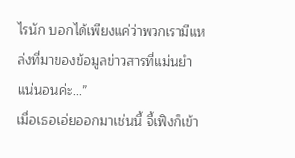ไรนัก บอกได้เพียงแค่ว่าพวกเรามีแหล่งที่มาของข้อมูลข่าวสารที่แม่นยำแน่นอนค่ะ...”
เมื่อเธอเอ่ยออกมาเช่นนี้ จี้เฟิงก็เข้า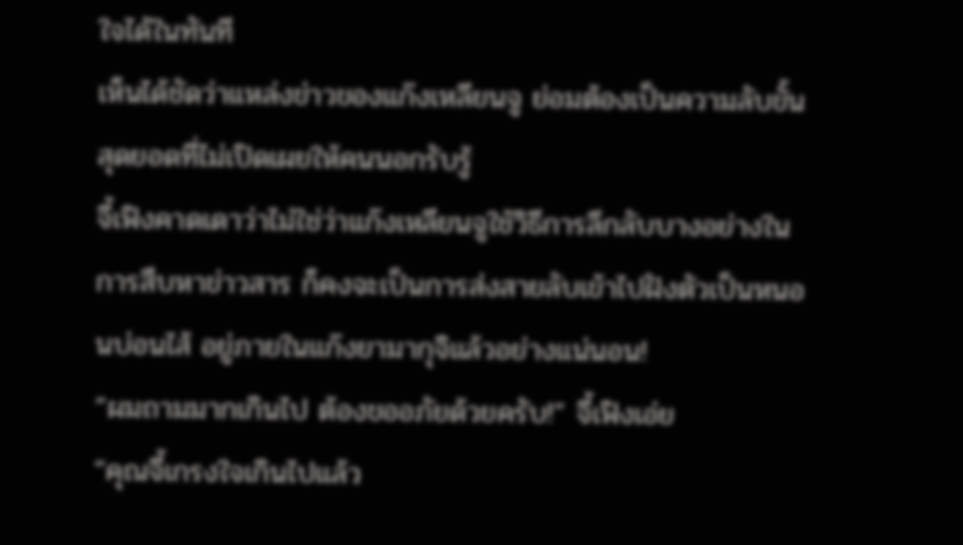ใจได้ในทันที
เห็นได้ชัดว่าแหล่งข่าวของแก๊งเหลียนจู ย่อมต้องเป็นความลับขั้นสุดยอดที่ไม่เปิดเผยให้คนนอกรับรู้
จี้เฟิงคาดเดาว่าไม่ใช่ว่าแก๊งเหลียนจูใช้วิธีการลึกลับบางอย่างในการสืบหาข่าวสาร ก็คงจะเป็นการส่งสายลับเข้าไปฝังตัวเป็นหนอนบ่อนไส้ อยู่ภายในแก๊งยามากุจิแล้วอย่างแน่นอน!
“ผมถามมากเกินไป ต้องขออภัยด้วยครับ!” จี้เฟิงเอ่ย
“คุณจี้เกรงใจเกินไปแล้ว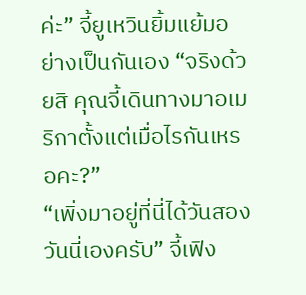ค่ะ” จี้ยูเหวินยิ้มแย้มอย่างเป็นกันเอง “จริงด้วยสิ คุณจี้เดินทางมาอเมริกาตั้งแต่เมื่อไรกันเหรอคะ?”
“เพิ่งมาอยู่ที่นี่ได้วันสองวันนี่เองครับ” จี้เฟิง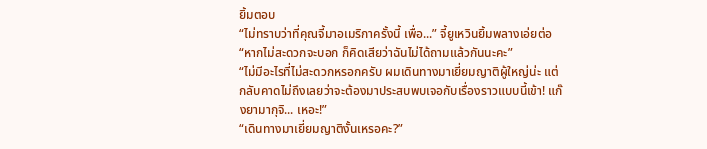ยิ้มตอบ
“ไม่ทราบว่าที่คุณจี้มาอเมริกาครั้งนี้ เพื่อ...” จี้ยูเหวินยิ้มพลางเอ่ยต่อ “หากไม่สะดวกจะบอก ก็คิดเสียว่าฉันไม่ได้ถามแล้วกันนะคะ”
“ไม่มีอะไรที่ไม่สะดวกหรอกครับ ผมเดินทางมาเยี่ยมญาติผู้ใหญ่น่ะ แต่กลับคาดไม่ถึงเลยว่าจะต้องมาประสบพบเจอกับเรื่องราวแบบนี้เข้า! แก๊งยามากุจิ... เหอะ!”
“เดินทางมาเยี่ยมญาติงั้นเหรอคะ?”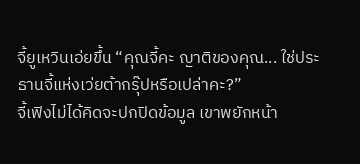จี้ยูเหวินเอ่ยขึ้น “คุณจี้คะ ญาติของคุณ... ใช่ประธานจี้แห่งเว่ยต้ากรุ๊ปหรือเปล่าคะ?”
จี้เฟิงไม่ได้คิดจะปกปิดข้อมูล เขาพยักหน้า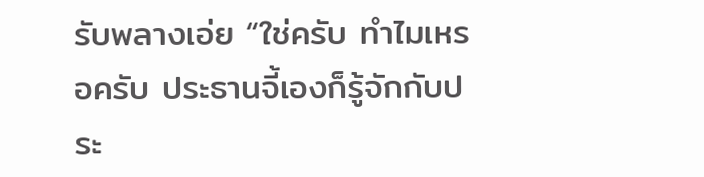รับพลางเอ่ย “ใช่ครับ ทำไมเหรอครับ ประธานจี้เองก็รู้จักกับประ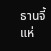ธานจี้แห่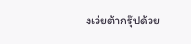งเว่ยต้ากรุ๊ปด้วย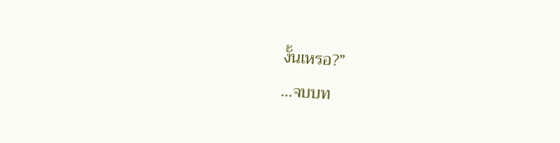งั้นเหรอ?”
…จบบท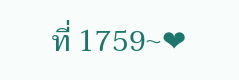ที่ 1759~❤